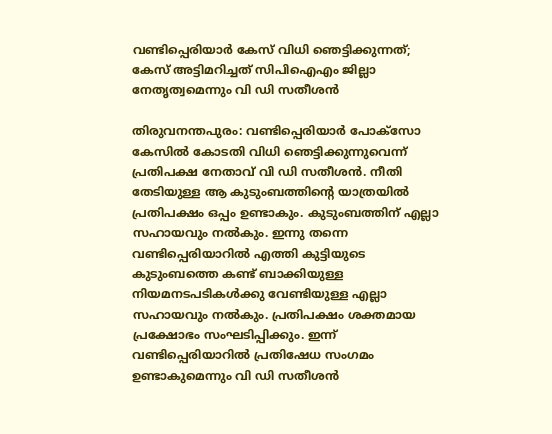വണ്ടിപ്പെരിയാര്‍ കേസ് വിധി ഞെട്ടിക്കുന്നത്; കേസ് അട്ടിമറിച്ചത് സിപിഐഎം ജില്ലാ നേതൃത്വമെന്നും വി ഡി സതീശന്‍

തിരുവനന്തപുരം: വണ്ടിപ്പെരിയാര്‍ പോക്‌സോ കേസില്‍ കോടതി വിധി ഞെട്ടിക്കുന്നുവെന്ന് പ്രതിപക്ഷ നേതാവ് വി ഡി സതീശന്‍. നീതി തേടിയുള്ള ആ കുടുംബത്തിന്റെ യാത്രയില്‍ പ്രതിപക്ഷം ഒപ്പം ഉണ്ടാകും. കുടുംബത്തിന് എല്ലാ സഹായവും നല്‍കും. ഇന്നു തന്നെ വണ്ടിപ്പെരിയാറില്‍ എത്തി കുട്ടിയുടെ കുടുംബത്തെ കണ്ട് ബാക്കിയുള്ള നിയമനടപടികള്‍ക്കു വേണ്ടിയുള്ള എല്ലാ സഹായവും നല്‍കും. പ്രതിപക്ഷം ശക്തമായ പ്രക്ഷോഭം സംഘടിപ്പിക്കും. ഇന്ന് വണ്ടിപ്പെരിയാറില്‍ പ്രതിഷേധ സംഗമം ഉണ്ടാകുമെന്നും വി ഡി സതീശന്‍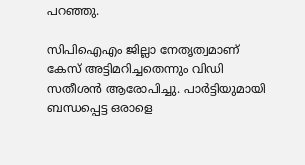പറഞ്ഞു.

സിപിഐഎം ജില്ലാ നേതൃത്വമാണ് കേസ് അട്ടിമറിച്ചതെന്നും വിഡി സതീശന്‍ ആരോപിച്ചു. പാര്‍ട്ടിയുമായി ബന്ധപ്പെട്ട ഒരാളെ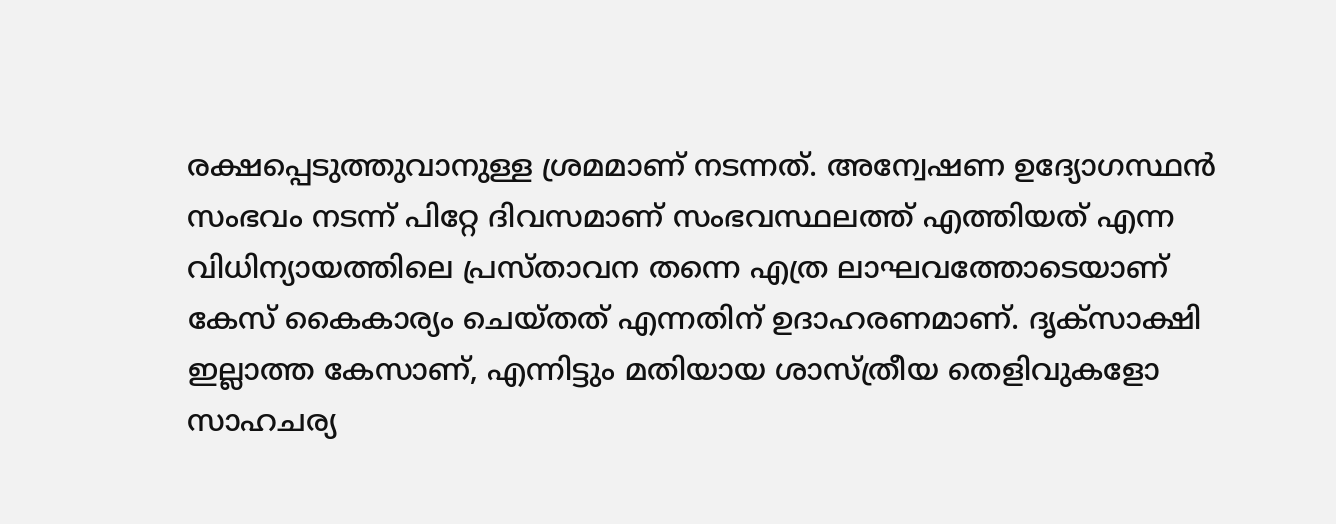രക്ഷപ്പെടുത്തുവാനുള്ള ശ്രമമാണ് നടന്നത്. അന്വേഷണ ഉദ്യോഗസ്ഥന്‍ സംഭവം നടന്ന് പിറ്റേ ദിവസമാണ് സംഭവസ്ഥലത്ത് എത്തിയത് എന്ന വിധിന്യായത്തിലെ പ്രസ്താവന തന്നെ എത്ര ലാഘവത്തോടെയാണ് കേസ് കൈകാര്യം ചെയ്തത് എന്നതിന് ഉദാഹരണമാണ്. ദൃക്‌സാക്ഷി ഇല്ലാത്ത കേസാണ്, എന്നിട്ടും മതിയായ ശാസ്ത്രീയ തെളിവുകളോ സാഹചര്യ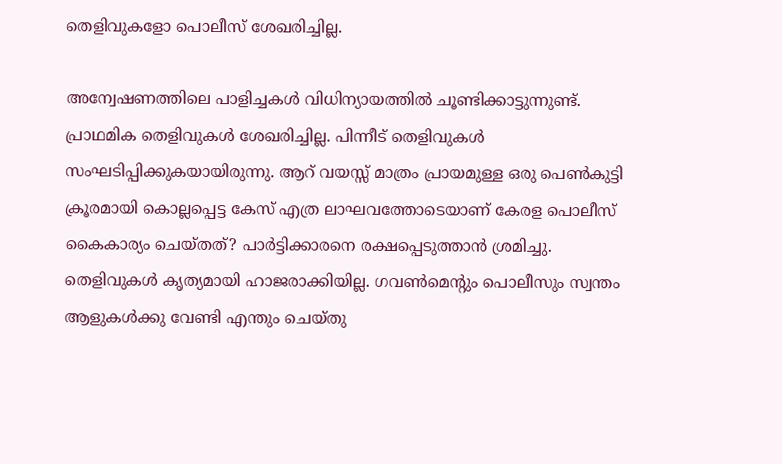തെളിവുകളോ പൊലീസ് ശേഖരിച്ചില്ല.

അന്വേഷണത്തിലെ പാളിച്ചകള്‍ വിധിന്യായത്തില്‍ ചൂണ്ടിക്കാട്ടുന്നുണ്ട്. പ്രാഥമിക തെളിവുകള്‍ ശേഖരിച്ചില്ല. പിന്നീട് തെളിവുകള്‍ സംഘടിപ്പിക്കുകയായിരുന്നു. ആറ് വയസ്സ് മാത്രം പ്രായമുള്ള ഒരു പെണ്‍കുട്ടി ക്രൂരമായി കൊല്ലപ്പെട്ട കേസ് എത്ര ലാഘവത്തോടെയാണ് കേരള പൊലീസ് കൈകാര്യം ചെയ്തത്? പാര്‍ട്ടിക്കാരനെ രക്ഷപ്പെടുത്താന്‍ ശ്രമിച്ചു. തെളിവുകള്‍ കൃത്യമായി ഹാജരാക്കിയില്ല. ഗവണ്‍മെന്റും പൊലീസും സ്വന്തം ആളുകള്‍ക്കു വേണ്ടി എന്തും ചെയ്തു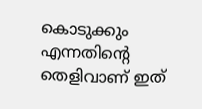കൊടുക്കും എന്നതിന്റെ തെളിവാണ് ഇത്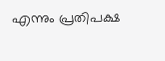എന്നും പ്രതിപക്ഷ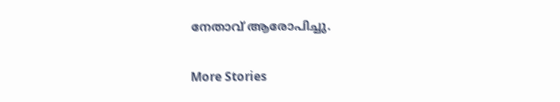നേതാവ് ആരോപിച്ചു.

More Stories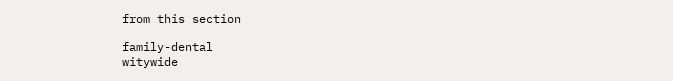from this section

family-dental
witywide